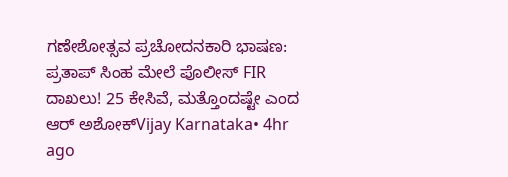ಗಣೇಶೋತ್ಸವ ಪ್ರಚೋದನಕಾರಿ ಭಾಷಣ: ಪ್ರತಾಪ್ ಸಿಂಹ ಮೇಲೆ ಪೊಲೀಸ್ FIR ದಾಖಲು! 25 ಕೇಸಿವೆ, ಮತ್ತೊಂದಷ್ಟೇ ಎಂದ ಆರ್ ಅಶೋಕ್Vijay Karnataka• 4hr ago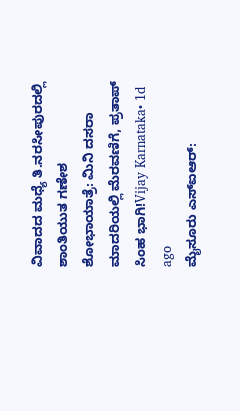ವಿವಾದದ ಮಧ್ಯೆ ತಿ.ನರಸೀಪುರದಲ್ಲಿ ಶಾಂತಿಯುತ ಗಣೇಶ ಶೋಭಾಯಾತ್ರೆ: ಮಿನಿ ದಸರಾ ಮಾದರಿಯಲ್ಲಿ ಮೆರವಣಿಗೆ, ಪ್ರತಾಪ್ ಸಿಂಹ ಭಾಗಿ!Vijay Karnataka• 1d ago
ಮೈಸೂರು ಎಸ್ಐಆರ್: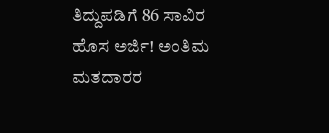ತಿದ್ದುಪಡಿಗೆ 86 ಸಾವಿರ ಹೊಸ ಅರ್ಜಿ! ಅಂತಿಮ ಮತದಾರರ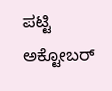ಪಟ್ಟಿ ಅಕ್ಟೋಬರ್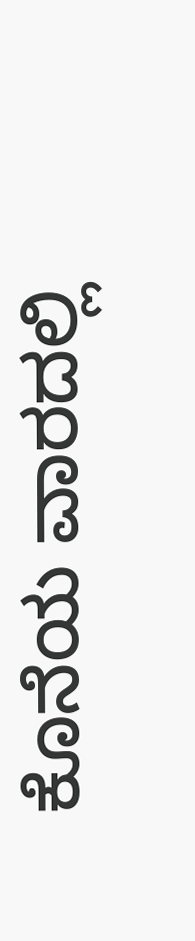ಕೊನೆಯ ವಾರದಲ್ಲಿ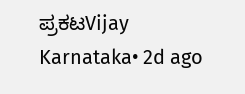ಪ್ರಕಟVijay Karnataka• 2d ago